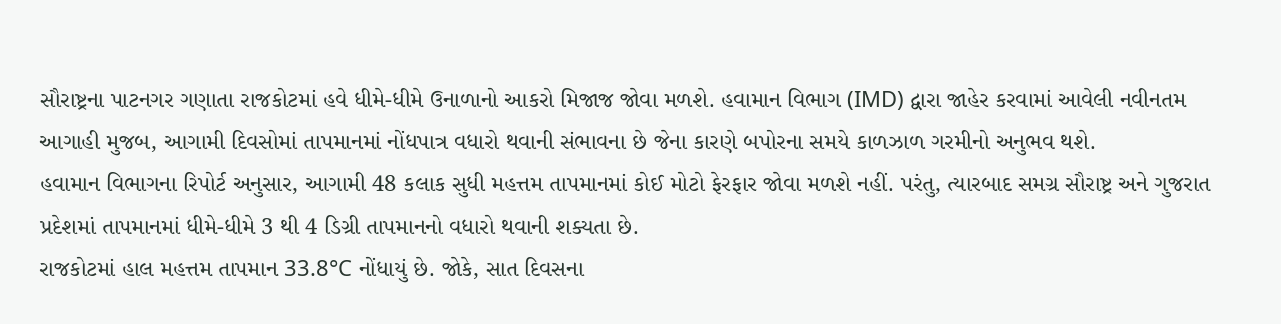સૌરાષ્ટ્રના પાટનગર ગણાતા રાજકોટમાં હવે ધીમે-ધીમે ઉનાળાનો આકરો મિજાજ જોવા મળશે. હવામાન વિભાગ (IMD) દ્વારા જાહેર કરવામાં આવેલી નવીનતમ આગાહી મુજબ, આગામી દિવસોમાં તાપમાનમાં નોંધપાત્ર વધારો થવાની સંભાવના છે જેના કારણે બપોરના સમયે કાળઝાળ ગરમીનો અનુભવ થશે.
હવામાન વિભાગના રિપોર્ટ અનુસાર, આગામી 48 કલાક સુધી મહત્તમ તાપમાનમાં કોઈ મોટો ફેરફાર જોવા મળશે નહીં. પરંતુ, ત્યારબાદ સમગ્ર સૌરાષ્ટ્ર અને ગુજરાત પ્રદેશમાં તાપમાનમાં ધીમે-ધીમે 3 થી 4 ડિગ્રી તાપમાનનો વધારો થવાની શક્યતા છે.
રાજકોટમાં હાલ મહત્તમ તાપમાન 33.8°C નોંધાયું છે. જોકે, સાત દિવસના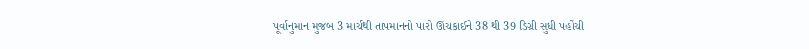પૂર્વાનુમાન મુજબ 3 માર્ચથી તાપમાનનો પારો ઊંચકાઈને 38 થી 39 ડિગ્રી સુધી પહોંચી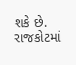શકે છે.
રાજકોટમાં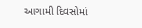આગામી દિવસોમાં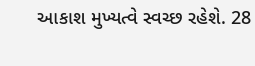આકાશ મુખ્યત્વે સ્વચ્છ રહેશે. 28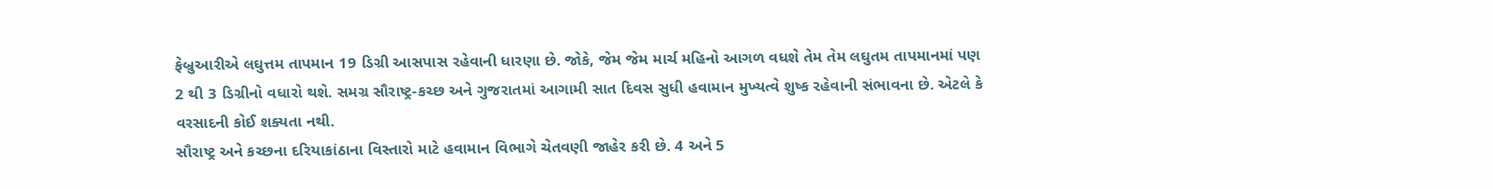ફેબ્રુઆરીએ લઘુત્તમ તાપમાન 19 ડિગ્રી આસપાસ રહેવાની ધારણા છે. જોકે, જેમ જેમ માર્ચ મહિનો આગળ વધશે તેમ તેમ લઘુતમ તાપમાનમાં પણ 2 થી 3 ડિગ્રીનો વધારો થશે. સમગ્ર સૌરાષ્ટ્ર-કચ્છ અને ગુજરાતમાં આગામી સાત દિવસ સુધી હવામાન મુખ્યત્વે શુષ્ક રહેવાની સંભાવના છે. એટલે કે વરસાદની કોઈ શક્યતા નથી.
સૌરાષ્ટ્ર અને કચ્છના દરિયાકાંઠાના વિસ્તારો માટે હવામાન વિભાગે ચેતવણી જાહેર કરી છે. 4 અને 5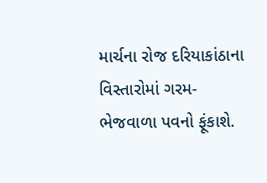માર્ચના રોજ દરિયાકાંઠાના વિસ્તારોમાં ગરમ-ભેજવાળા પવનો ફૂંકાશે.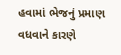હવામાં ભેજનું પ્રમાણ વધવાને કારણે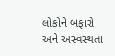લોકોને બફારો અને અસ્વસ્થતા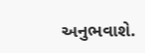અનુભવાશે.